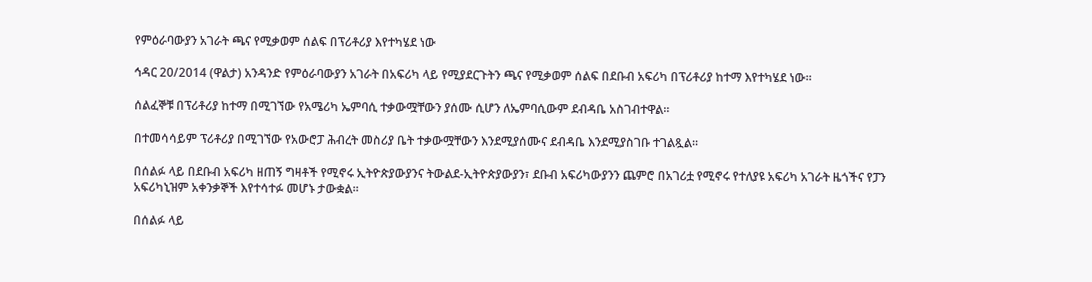የምዕራባውያን አገራት ጫና የሚቃወም ሰልፍ በፕሪቶሪያ እየተካሄደ ነው

ኅዳር 20/2014 (ዋልታ) አንዳንድ የምዕራባውያን አገራት በአፍሪካ ላይ የሚያደርጉትን ጫና የሚቃወም ሰልፍ በደቡብ አፍሪካ በፕሪቶሪያ ከተማ እየተካሄደ ነው።

ሰልፈኞቹ በፕሪቶሪያ ከተማ በሚገኘው የአሜሪካ ኤምባሲ ተቃውሟቸውን ያሰሙ ሲሆን ለኤምባሲውም ደብዳቤ አስገብተዋል።

በተመሳሳይም ፕሪቶሪያ በሚገኘው የአውሮፓ ሕብረት መስሪያ ቤት ተቃውሟቸውን እንደሚያሰሙና ደብዳቤ እንደሚያስገቡ ተገልጿል።

በሰልፉ ላይ በደቡብ አፍሪካ ዘጠኝ ግዛቶች የሚኖሩ ኢትዮጵያውያንና ትውልደ-ኢትዮጵያውያን፣ ደቡብ አፍሪካውያንን ጨምሮ በአገሪቷ የሚኖሩ የተለያዩ አፍሪካ አገራት ዜጎችና የፓን አፍሪካኒዝም አቀንቃኞች እየተሳተፉ መሆኑ ታውቋል፡፡

በሰልፉ ላይ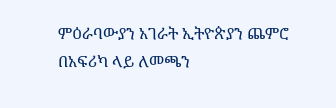ምዕራባውያን አገራት ኢትዮጵያን ጨምሮ በአፍሪካ ላይ ለመጫን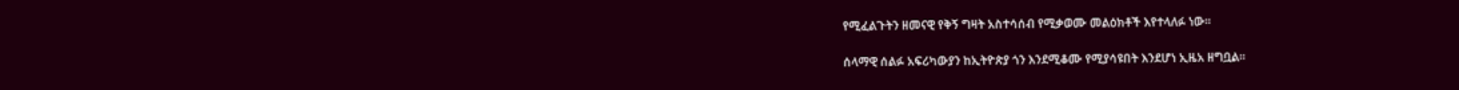የሚፈልጉትን ዘመናዊ የቅኝ ግዛት አስተሳሰብ የሚቃወሙ መልዕክቶች እየተላለፉ ነው።

ሰላማዊ ሰልፉ አፍሪካውያን ከኢትዮጵያ ጎን እንደሚቆሙ የሚያሳዩበት እንደሆነ ኢዜአ ዘግቧል፡፡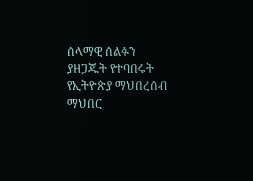ሰላማዊ ሰልፉን ያዘጋጁት የተባበሩት የኢትዮጵያ ማህበረሰብ ማህበር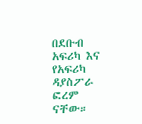በደቡብ አፍሪካ እና የአፍሪካ ዳያስፖራ ፎረም ናቸው።